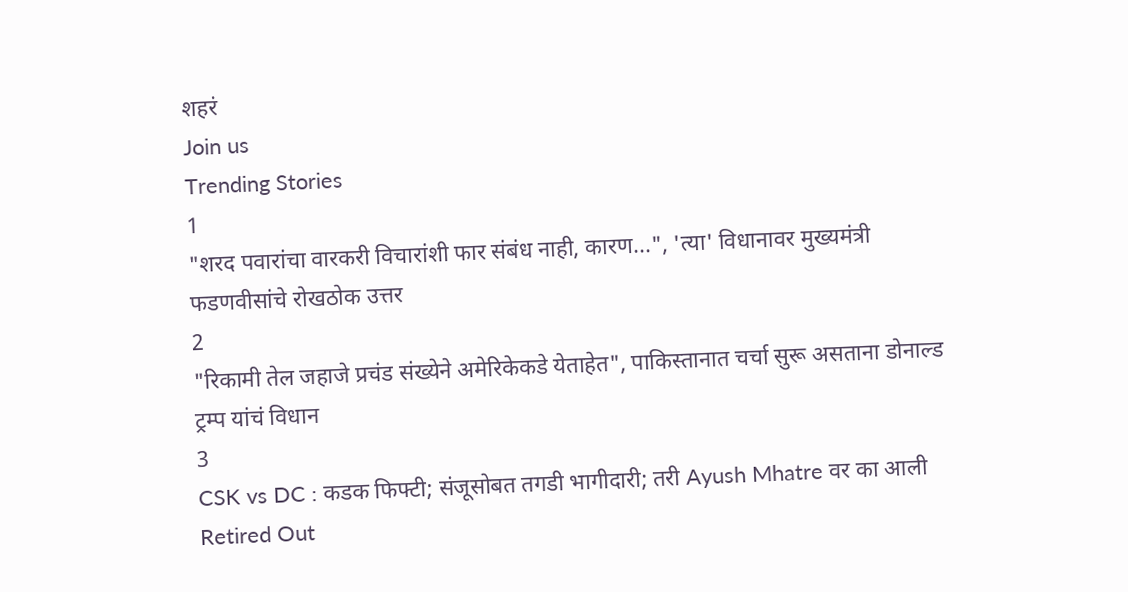शहरं
Join us
Trending Stories
1
"शरद पवारांचा वारकरी विचारांशी फार संबंध नाही, कारण...", 'त्या' विधानावर मुख्यमंत्री फडणवीसांचे रोखठोक उत्तर
2
"रिकामी तेल जहाजे प्रचंड संख्येने अमेरिकेकडे येताहेत", पाकिस्तानात चर्चा सुरू असताना डोनाल्ड ट्रम्प यांचं विधान
3
CSK vs DC : कडक फिफ्टी; संजूसोबत तगडी भागीदारी; तरी Ayush Mhatre वर का आली Retired Out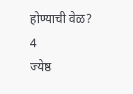होण्याची वेळ?
4
ज्येष्ठ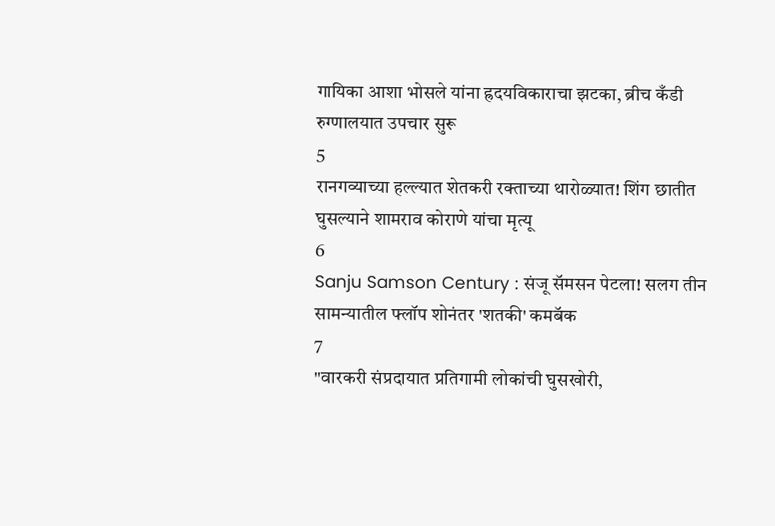गायिका आशा भोसले यांना ह्रदयविकाराचा झटका, ब्रीच कँडी रुग्णालयात उपचार सुरू
5
रानगव्याच्या हल्ल्यात शेतकरी रक्ताच्या थारोळ्यात! शिंग छातीत घुसल्याने शामराव कोराणे यांचा मृत्यू
6
Sanju Samson Century : संजू सॅमसन पेटला! सलग तीन सामन्यातील फ्लॉप शोनंतर 'शतकी' कमबॅक
7
"वारकरी संप्रदायात प्रतिगामी लोकांची घुसखोरी,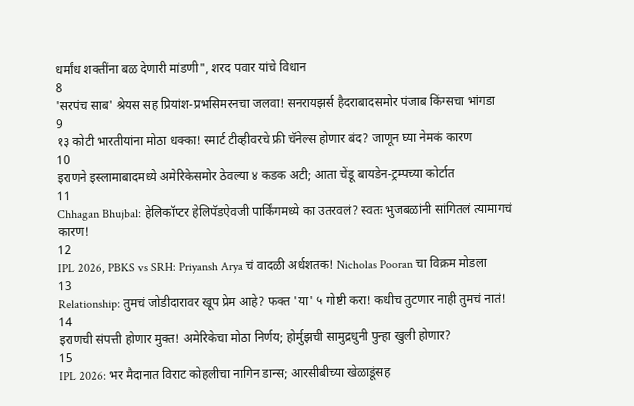धर्मांध शक्तींना बळ देणारी मांडणी", शरद पवार यांचे विधान
8
'सरपंच साब' श्रेयस सह प्रियांश-प्रभसिमरनचा जलवा! सनरायझर्स हैदराबादसमोर पंजाब किंग्सचा भांगडा
9
१३ कोटी भारतीयांना मोठा धक्का! स्मार्ट टीव्हीवरचे फ्री चॅनेल्स होणार बंद? जाणून घ्या नेमकं कारण
10
इराणने इस्लामाबादमध्ये अमेरिकेसमोर ठेवल्या ४ कडक अटी; आता चेंडू बायडेन-ट्रम्पच्या कोर्टात
11
Chhagan Bhujbal: हेलिकॉप्टर हेलिपॅडऐवजी पार्किंगमध्ये का उतरवलं? स्वतः भुजबळांनी सांगितलं त्यामागचं कारण!
12
IPL 2026, PBKS vs SRH: Priyansh Arya चं वादळी अर्धशतक! Nicholas Pooran चा विक्रम मोडला
13
Relationship: तुमचं जोडीदारावर खूप प्रेम आहे? फक्त 'या' ५ गोष्टी करा! कधीच तुटणार नाही तुमचं नातं!
14
इराणची संपत्ती होणार मुक्त! अमेरिकेचा मोठा निर्णय; होर्मुझची सामुद्रधुनी पुन्हा खुली होणार?
15
IPL 2026: भर मैदानात विराट कोहलीचा नागिन डान्स; आरसीबीच्या खेळाडूंसह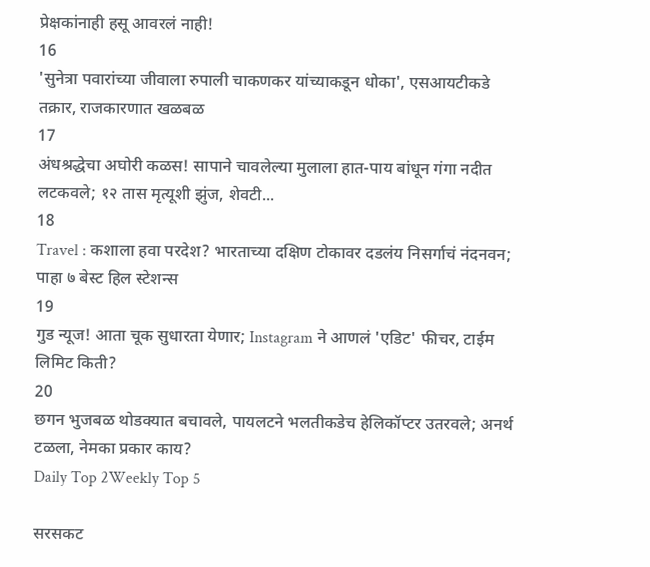प्रेक्षकांनाही हसू आवरलं नाही!
16
'सुनेत्रा पवारांच्या जीवाला रुपाली चाकणकर यांच्याकडून धोका', एसआयटीकडे तक्रार, राजकारणात खळबळ
17
अंधश्रद्धेचा अघोरी कळस! सापाने चावलेल्या मुलाला हात-पाय बांधून गंगा नदीत लटकवले; १२ तास मृत्यूशी झुंज, शेवटी...
18
Travel : कशाला हवा परदेश? भारताच्या दक्षिण टोकावर दडलंय निसर्गाचं नंदनवन; पाहा ७ बेस्ट हिल स्टेशन्स
19
गुड न्यूज! आता चूक सुधारता येणार; Instagram ने आणलं 'एडिट' फीचर, टाईम लिमिट किती?
20
छगन भुजबळ थोडक्यात बचावले, पायलटने भलतीकडेच हेलिकॉप्टर उतरवले; अनर्थ टळला, नेमका प्रकार काय?
Daily Top 2Weekly Top 5

सरसकट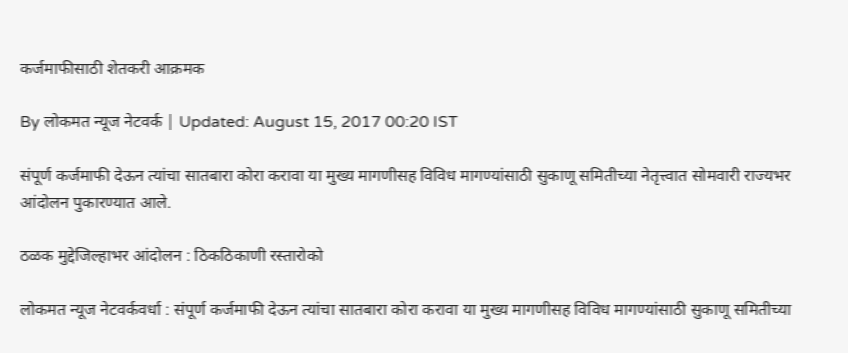कर्जमाफीसाठी शेतकरी आक्रमक

By लोकमत न्यूज नेटवर्क | Updated: August 15, 2017 00:20 IST

संपूर्ण कर्जमाफी देऊन त्यांचा सातबारा कोरा करावा या मुख्य मागणीसह विविध मागण्यांसाठी सुकाणू समितीच्या नेतृत्त्वात सोमवारी राज्यभर आंदोलन पुकारण्यात आले.

ठळक मुद्देजिल्हाभर आंदोलन : ठिकठिकाणी रस्तारोको

लोकमत न्यूज नेटवर्कवर्धा : संपूर्ण कर्जमाफी देऊन त्यांचा सातबारा कोरा करावा या मुख्य मागणीसह विविध मागण्यांसाठी सुकाणू समितीच्या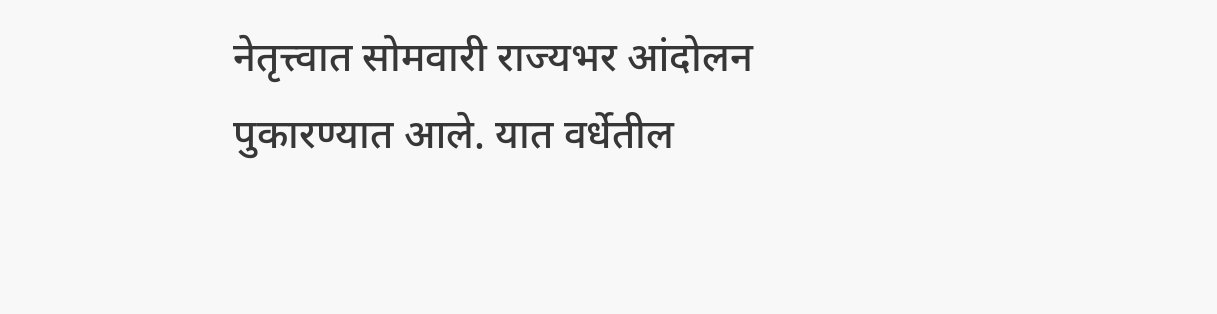नेतृत्त्वात सोमवारी राज्यभर आंदोलन पुकारण्यात आले. यात वर्धेतील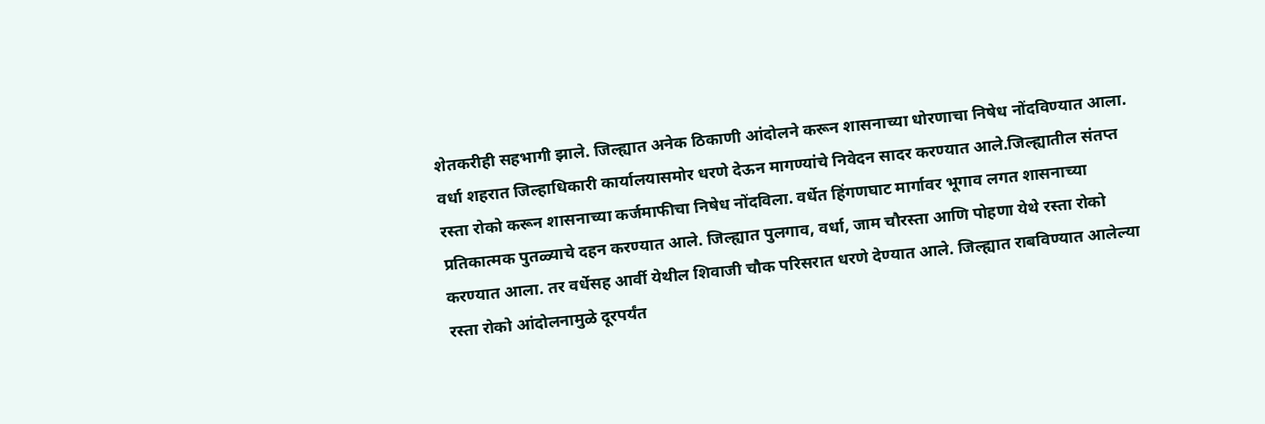शेतकरीही सहभागी झाले. जिल्ह्यात अनेक ठिकाणी आंदोलने करून शासनाच्या धोरणाचा निषेध नोंदविण्यात आला. वर्धा शहरात जिल्हाधिकारी कार्यालयासमोर धरणे देऊन मागण्यांचे निवेदन सादर करण्यात आले.जिल्ह्यातील संतप्त रस्ता रोको करून शासनाच्या कर्जमाफीचा निषेध नोंदविला. वर्धेत हिंगणघाट मार्गावर भूगाव लगत शासनाच्या प्रतिकात्मक पुतळ्याचे दहन करण्यात आले. जिल्ह्यात पुलगाव, वर्धा, जाम चौरस्ता आणि पोहणा येथे रस्ता रोको करण्यात आला. तर वर्धेसह आर्वी येथील शिवाजी चौक परिसरात धरणे देण्यात आले. जिल्ह्यात राबविण्यात आलेल्या रस्ता रोको आंदोलनामुळे दूरपर्यंत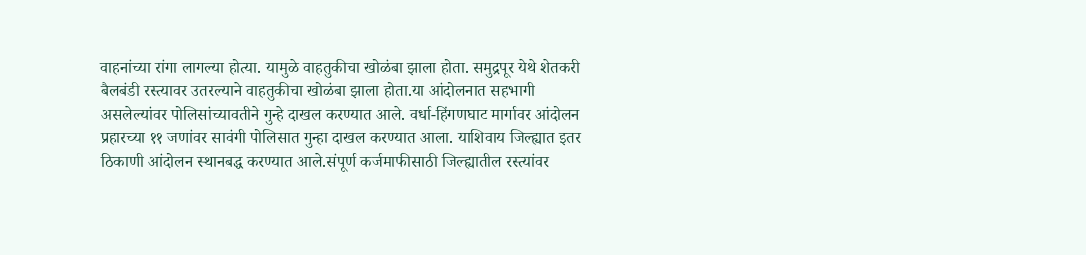वाहनांच्या रांगा लागल्या होत्या. यामुळे वाहतुकीचा खोळंबा झाला होता. समुद्रपूर येथे शेतकरी बैलबंडी रस्त्यावर उतरल्याने वाहतुकीचा खोळंबा झाला होता.या आंदोलनात सहभागी असलेल्यांवर पोलिसांच्यावतीने गुन्हे दाखल करण्यात आले. वर्धा-हिंगणघाट मार्गावर आंदोलन प्रहारच्या ११ जणांवर सावंगी पोलिसात गुन्हा दाखल करण्यात आला. याशिवाय जिल्ह्यात इतर ठिकाणी आंदोलन स्थानबद्ध करण्यात आले.संपूर्ण कर्जमाफीसाठी जिल्ह्यातील रस्त्यांवर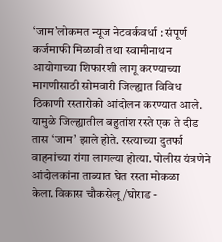‘जाम’लोकमत न्यूज नेटवर्कवर्धा : संपूर्ण कर्जमाफी मिळावी तथा स्वामीनाथन आयोगाच्या शिफारशी लागू करण्याच्या मागणीसाठी सोमवारी जिल्ह्यात विविध ठिकाणी रस्तारोको आंदोलन करण्यात आले. यामुळे जिल्ह्यातील बहुतांश रस्ते एक ते दीड तास ‘जाम’ झाले होते. रस्त्याच्या दुतर्फा वाहनांच्या रांगा लागल्या होत्या. पोलीस यंत्रणेने आंदोलकांना ताब्यात घेत रस्ता मोकळा केला.विकास चौकसेलू/घोराड -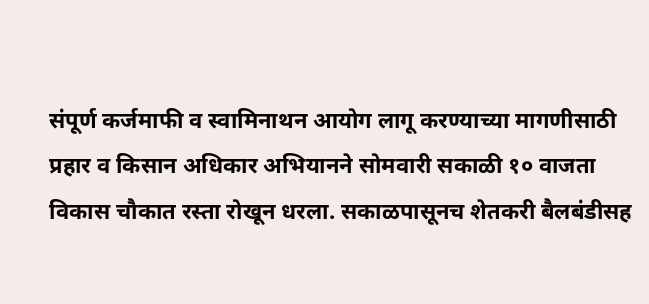संपूर्ण कर्जमाफी व स्वामिनाथन आयोग लागू करण्याच्या मागणीसाठी प्रहार व किसान अधिकार अभियानने सोमवारी सकाळी १० वाजता विकास चौकात रस्ता रोखून धरला. सकाळपासूनच शेतकरी बैलबंडीसह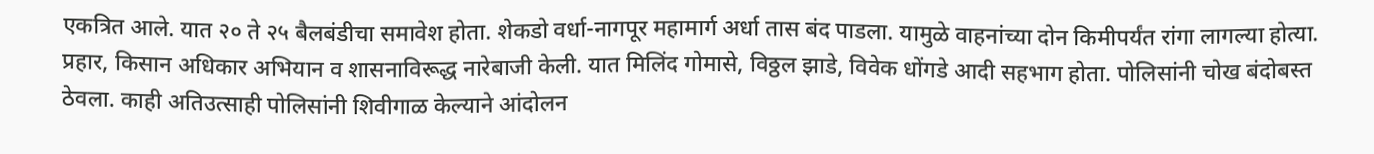एकत्रित आले. यात २० ते २५ बैलबंडीचा समावेश होता. शेकडो वर्धा-नागपूर महामार्ग अर्धा तास बंद पाडला. यामुळे वाहनांच्या दोन किमीपर्यंत रांगा लागल्या होत्या. प्रहार, किसान अधिकार अभियान व शासनाविरूद्ध नारेबाजी केली. यात मिलिंद गोमासे, विठ्ठल झाडे, विवेक धोंगडे आदी सहभाग होता. पोलिसांनी चोख बंदोबस्त ठेवला. काही अतिउत्साही पोलिसांनी शिवीगाळ केल्याने आंदोलन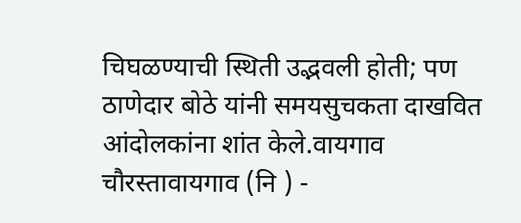चिघळण्याची स्थिती उद्भवली होती; पण ठाणेदार बोठे यांनी समयसुचकता दाखवित आंदोलकांना शांत केले.वायगाव चौरस्तावायगाव (नि ) -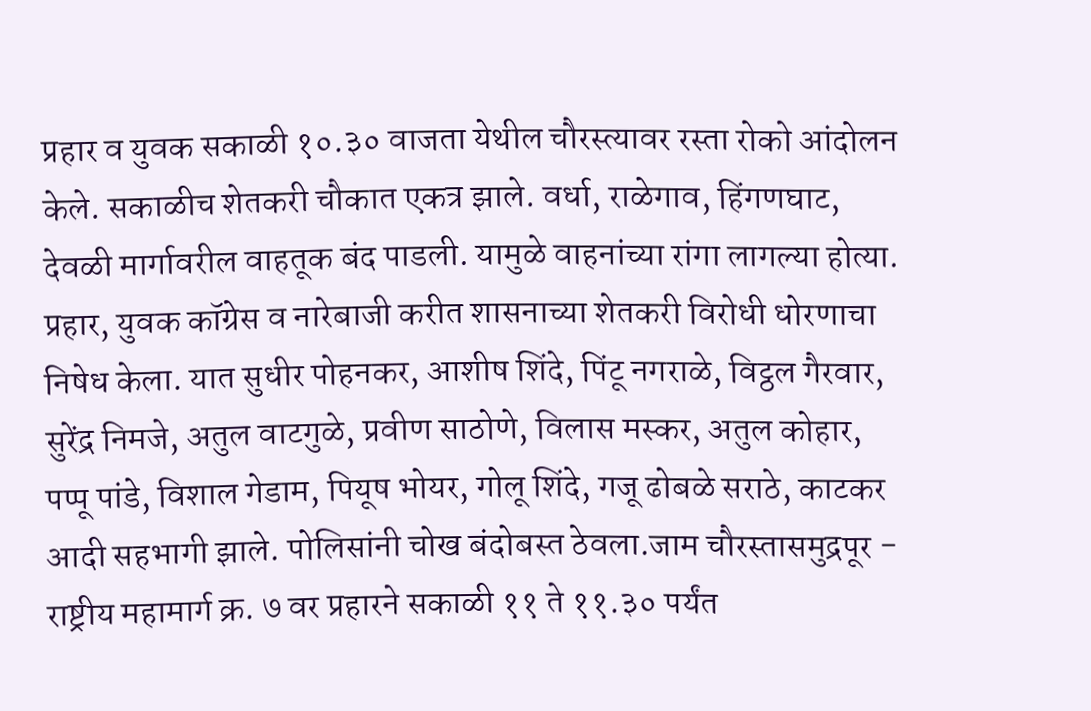प्रहार व युवक सकाळी १०.३० वाजता येथील चौरस्त्यावर रस्ता रोको आंदोलन केले. सकाळीच शेतकरी चौकात एकत्र झाले. वर्धा, राळेगाव, हिंगणघाट, देवळी मार्गावरील वाहतूक बंद पाडली. यामुळे वाहनांच्या रांगा लागल्या होत्या. प्रहार, युवक कॉग्रेस व नारेबाजी करीत शासनाच्या शेतकरी विरोधी धोरणाचा निषेध केला. यात सुधीर पोहनकर, आशीष शिंदे, पिंटू नगराळे, विट्ठल गैरवार, सुरेंद्र निमजे, अतुल वाटगुळे, प्रवीण साठोणे, विलास मस्कर, अतुल कोहार, पप्पू पांडे, विशाल गेडाम, पियूष भोयर, गोलू शिंदे, गजू ढोबळे सराठे, काटकर आदी सहभागी झाले. पोलिसांनी चोख बंदोबस्त ठेवला.जाम चौरस्तासमुद्रपूर - राष्ट्रीय महामार्ग क्र. ७ वर प्रहारने सकाळी ११ ते ११.३० पर्यंत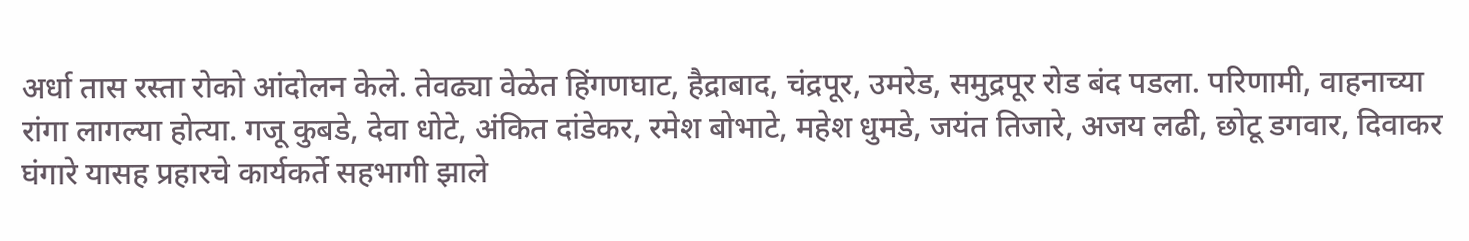अर्धा तास रस्ता रोको आंदोलन केले. तेवढ्या वेळेत हिंगणघाट, हैद्राबाद, चंद्रपूर, उमरेड, समुद्रपूर रोड बंद पडला. परिणामी, वाहनाच्या रांगा लागल्या होत्या. गजू कुबडे, देवा धोटे, अंकित दांडेकर, रमेश बोभाटे, महेश धुमडे, जयंत तिजारे, अजय लढी, छोटू डगवार, दिवाकर घंगारे यासह प्रहारचे कार्यकर्ते सहभागी झाले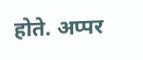होते. अप्पर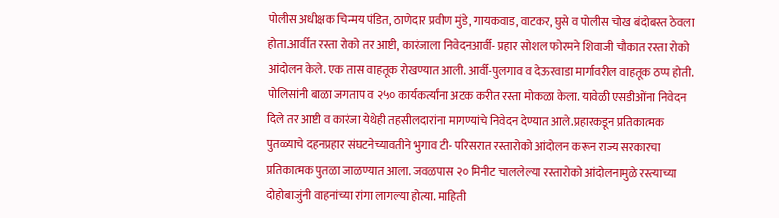पोलीस अधीक्षक चिन्मय पंडित, ठाणेदार प्रवीण मुंडे, गायकवाड, वाटकर, घुसे व पोलीस चोख बंदोबस्त ठेवला होता.आर्वीत रस्ता रोको तर आष्टी, कारंजाला निवेदनआर्वी- प्रहार सोशल फोरमने शिवाजी चौकात रस्ता रोको आंदोलन केले. एक तास वाहतूक रोखण्यात आली. आर्वी-पुलगाव व देऊरवाडा मार्गावरील वाहतूक ठप्प होती. पोलिसांनी बाळा जगताप व २५० कार्यकर्त्यांना अटक करीत रस्ता मोकळा केला. यावेळी एसडीओंना निवेदन दिले तर आष्टी व कारंजा येथेही तहसीलदारांना मागण्यांचे निवेदन देण्यात आले.प्रहारकडून प्रतिकात्मक पुतळ्याचे दहनप्रहार संघटनेच्यावतीने भुगाव टी- परिसरात रस्तारोको आंदोलन करून राज्य सरकारचा प्रतिकात्मक पुतळा जाळण्यात आला. जवळपास २० मिनीट चाललेल्या रस्तारोको आंदोलनामुळे रस्त्याच्या दोहोबाजुंनी वाहनांच्या रांगा लागल्या होत्या. माहिती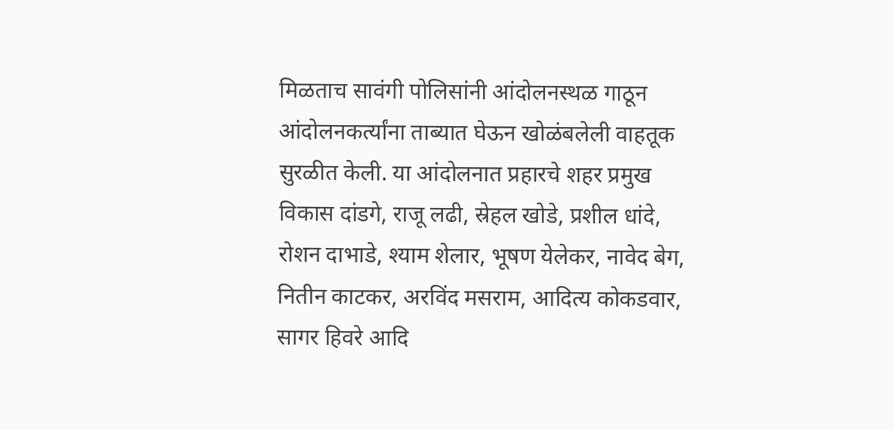मिळताच सावंगी पोलिसांनी आंदोलनस्थळ गाठून आंदोलनकर्त्यांना ताब्यात घेऊन खोळंबलेली वाहतूक सुरळीत केली. या आंदोलनात प्रहारचे शहर प्रमुख विकास दांडगे, राजू लढी, स्रेहल खोडे, प्रशील धांदे, रोशन दाभाडे, श्याम शेलार, भूषण येलेकर, नावेद बेग, नितीन काटकर, अरविंद मसराम, आदित्य कोकडवार, सागर हिवरे आदि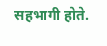सहभागी होते.